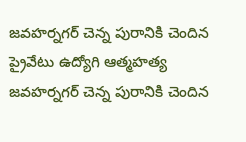జవహర్నగర్ చెన్న పురానికి చెందిన ప్రైవేటు ఉద్యోగి ఆత్మహత్య
జవహర్నగర్ చెన్న పురానికి చెందిన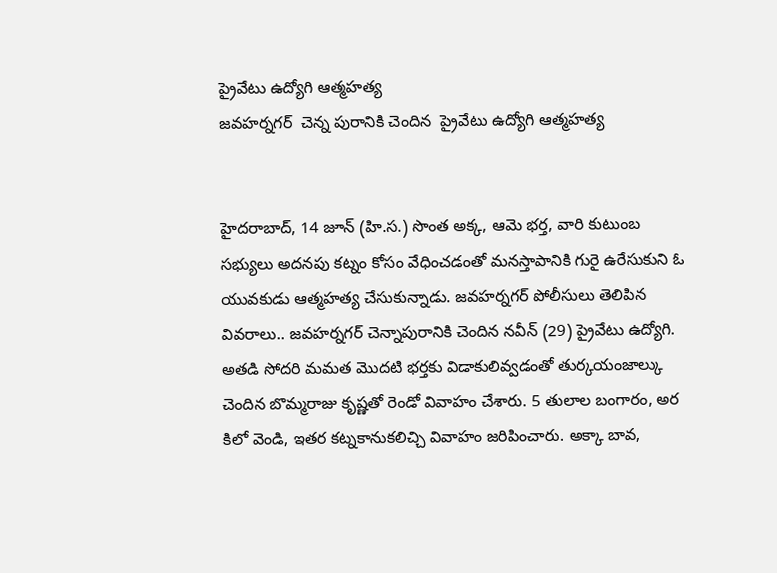ప్రైవేటు ఉద్యోగి ఆత్మహత్య
జవహర్నగర్  చెన్న పురానికి చెందిన  ప్రైవేటు ఉద్యోగి ఆత్మహత్య


హైదరాబాద్, 14 జూన్ (హి.స.) సొంత అక్క, ఆమె భర్త, వారి కుటుంబ సభ్యులు అదనపు కట్నం కోసం వేధించడంతో మనస్తాపానికి గురై ఉరేసుకుని ఓ యువకుడు ఆత్మహత్య చేసుకున్నాడు. జవహర్నగర్ పోలీసులు తెలిపిన వివరాలు.. జవహర్నగర్ చెన్నాపురానికి చెందిన నవీన్ (29) ప్రైవేటు ఉద్యోగి. అతడి సోదరి మమత మొదటి భర్తకు విడాకులివ్వడంతో తుర్కయంజాల్కు చెందిన బొమ్మరాజు కృష్ణతో రెండో వివాహం చేశారు. 5 తులాల బంగారం, అర కిలో వెండి, ఇతర కట్నకానుకలిచ్చి వివాహం జరిపించారు. అక్కా బావ,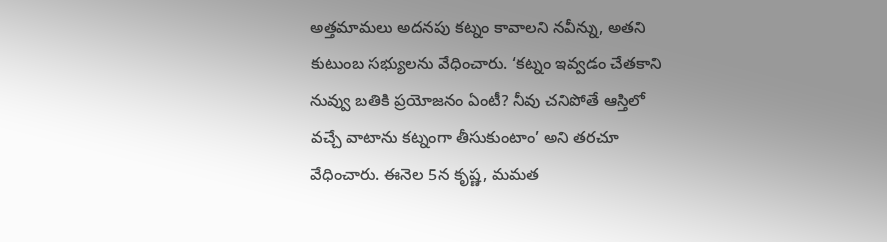అత్తమామలు అదనపు కట్నం కావాలని నవీన్ను, అతని కుటుంబ సభ్యులను వేధించారు. ‘కట్నం ఇవ్వడం చేతకాని నువ్వు బతికి ప్రయోజనం ఏంటీ? నీవు చనిపోతే ఆస్తిలో వచ్చే వాటాను కట్నంగా తీసుకుంటాం’ అని తరచూ వేధించారు. ఈనెల 5న కృష్ణ, మమత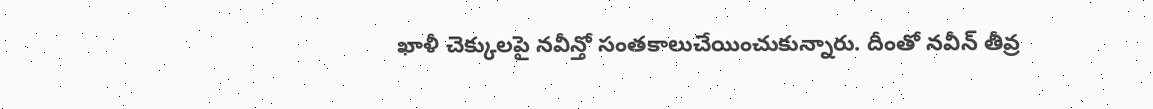ఖాళీ చెక్కులపై నవీన్తో సంతకాలుచేయించుకున్నారు. దీంతో నవీన్ తీవ్ర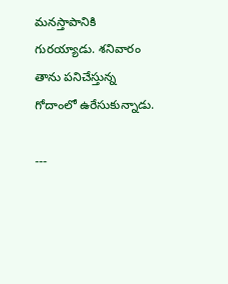మనస్తాపానికి గురయ్యాడు. శనివారం తాను పనిచేస్తున్న గోదాంలో ఉరేసుకున్నాడు.

---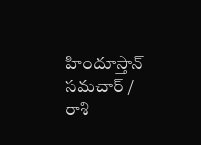హిందూస్తాన్ సమచార్ / రాశి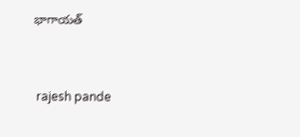భాగాయత్


 rajesh pande